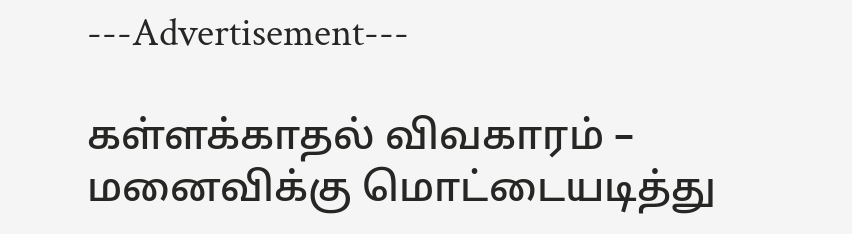---Advertisement---

கள்ளக்காதல் விவகாரம் – மனைவிக்கு மொட்டையடித்து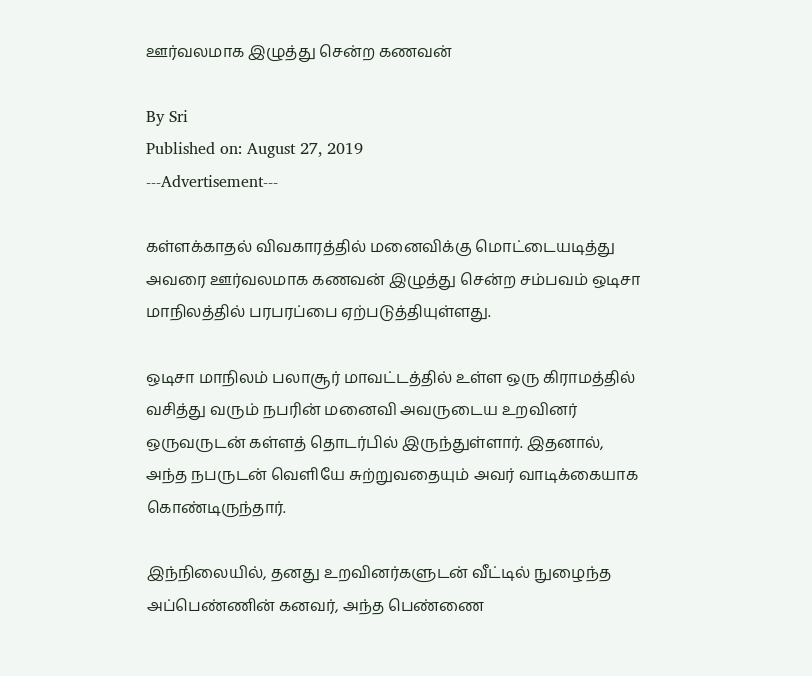ஊர்வலமாக இழுத்து சென்ற கணவன்

By Sri
Published on: August 27, 2019
---Advertisement---

கள்ளக்காதல் விவகாரத்தில் மனைவிக்கு மொட்டையடித்து அவரை ஊர்வலமாக கணவன் இழுத்து சென்ற சம்பவம் ஒடிசா மாநிலத்தில் பரபரப்பை ஏற்படுத்தியுள்ளது.

ஒடிசா மாநிலம் பலாசூர் மாவட்டத்தில் உள்ள ஒரு கிராமத்தில் வசித்து வரும் நபரின் மனைவி அவருடைய உறவினர் ஒருவருடன் கள்ளத் தொடர்பில் இருந்துள்ளார். இதனால், அந்த நபருடன் வெளியே சுற்றுவதையும் அவர் வாடிக்கையாக கொண்டிருந்தார்.

இந்நிலையில், தனது உறவினர்களுடன் வீட்டில் நுழைந்த அப்பெண்ணின் கனவர், அந்த பெண்ணை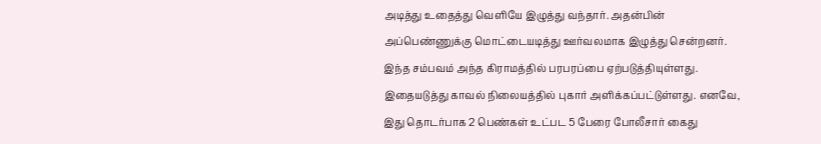அடித்து உதைத்து வெளியே இழுத்து வந்தார். அதன்பின் அப்பெண்ணுக்கு மொட்டையடித்து ஊர்வலமாக இழுத்து சென்றனர். இந்த சம்பவம் அந்த கிராமத்தில் பரபரப்பை ஏற்படுத்தியுள்ளது. இதையடுத்து காவல் நிலையத்தில் புகார் அளிக்கப்பட்டுள்ளது. எனவே, இது தொடர்பாக 2 பெண்கள் உட்பட 5 பேரை போலீசார் கைது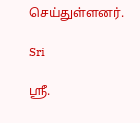செய்துள்ளனர்.

Sri

ஸ்ரீ.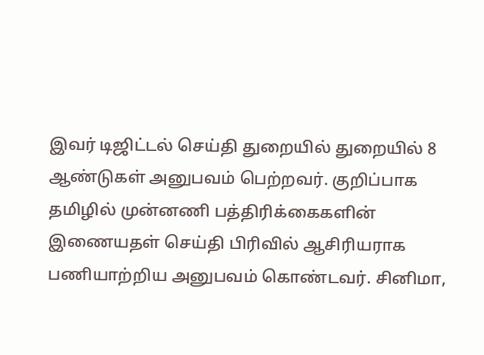இவர் டிஜிட்டல் செய்தி துறையில் துறையில் 8 ஆண்டுகள் அனுபவம் பெற்றவர். குறிப்பாக தமிழில் முன்னணி பத்திரிக்கைகளின் இணையதள் செய்தி பிரிவில் ஆசிரியராக பணியாற்றிய அனுபவம் கொண்டவர். சினிமா,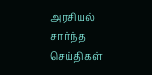அரசியல் சார்ந்த செய்திகள்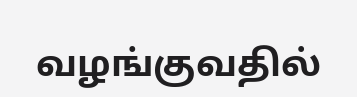வழங்குவதில்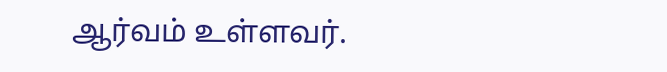ஆர்வம் உள்ளவர்.